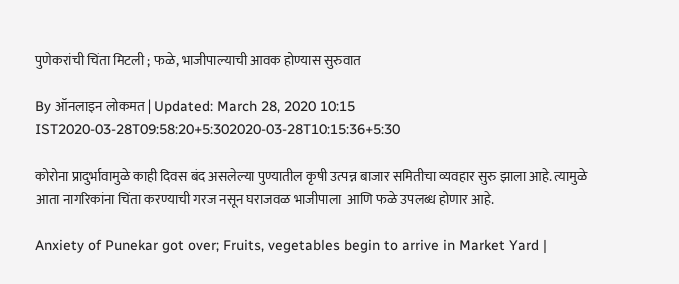पुणेकरांची चिंता मिटली ; फळे, भाजीपाल्याची आवक होण्यास सुरुवात

By ऑनलाइन लोकमत | Updated: March 28, 2020 10:15 IST2020-03-28T09:58:20+5:302020-03-28T10:15:36+5:30

कोरोना प्रादुर्भावामुळे काही दिवस बंद असलेल्या पुण्यातील कृषी उत्पन्न बाजार समितीचा व्यवहार सुरु झाला आहे. त्यामुळे आता नागरिकांना चिंता करण्याची गरज नसून घराजवळ भाजीपाला  आणि फळे उपलब्ध होणार आहे.

Anxiety of Punekar got over; Fruits, vegetables begin to arrive in Market Yard |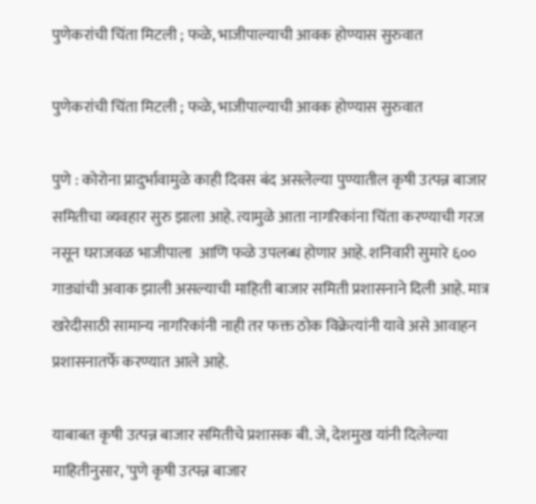पुणेकरांची चिंता मिटली ; फळे, भाजीपाल्याची आवक होण्यास सुरुवात

पुणेकरांची चिंता मिटली ; फळे, भाजीपाल्याची आवक होण्यास सुरुवात

पुणे : कोरोना प्रादुर्भावामुळे काही दिवस बंद असलेल्या पुण्यातील कृषी उत्पन्न बाजार समितीचा व्यवहार सुरु झाला आहे. त्यामुळे आता नागरिकांना चिंता करण्याची गरज नसून घराजवळ भाजीपाला  आणि फळे उपलब्ध होणार आहे. शनिवारी सुमारे ६०० गाड्यांची अवाक झाली असल्याची माहिती बाजार समिती प्रशासनाने दिली आहे. मात्र खरेदीसाठी सामान्य नागरिकांनी नाही तर फक्त ठोक विक्रेत्यांनी यावे असे आवाहन प्रशासनातर्फे करण्यात आले आहे.

याबाबत कृषी उत्पन्न बाजार समितीचे प्रशासक बी. जे, देशमुख यांनी दिलेल्या माहितीनुसार, 'पुणे कृषी उत्पन्न बाजार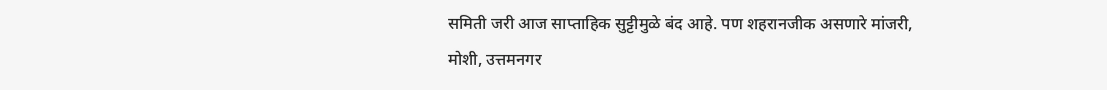समिती जरी आज साप्ताहिक सुट्टीमुळे बंद आहे. पण शहरानजीक असणारे मांजरी, मोशी, उत्तमनगर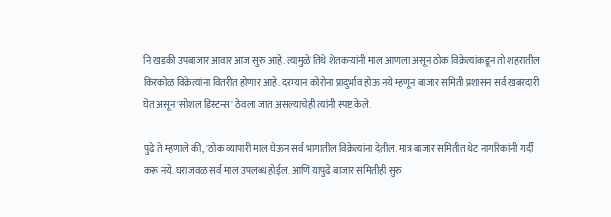नि खडकी उपबाजार आवार आज सुरु आहे. त्यामुळे तिथे शेतकऱ्यांनी माल आणला असून ठोक विक्रेत्यांकडून तो शहरातील किरकोळ विक्रेत्यांना वितरीत होणार आहे. दरम्यान कोरोना प्रादुर्भाव होऊ नये म्हणून बाजार समिती प्रशासन सर्व खबरदारी घेत असून 'सोशल डिस्टन्स' ठेवला जात असल्याचेही त्यांनी स्पष्ट केले.

पुढे ते म्हणाले की, 'ठोक व्यापारी माल घेऊन सर्व भागातील विक्रेत्यांना देतील. मात्र बाजार समितीत थेट नागरिकांनी गर्दी करू नये. घराजवळ सर्व माल उपलब्ध होईल. आणि यापुढे बाजार समितीही सुरु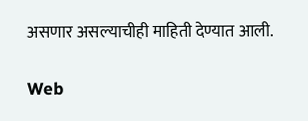असणार असल्याचीही माहिती देण्यात आली.

Web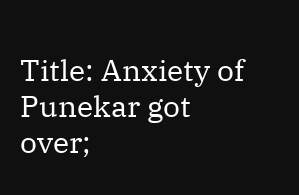Title: Anxiety of Punekar got over;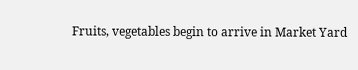Fruits, vegetables begin to arrive in Market Yard